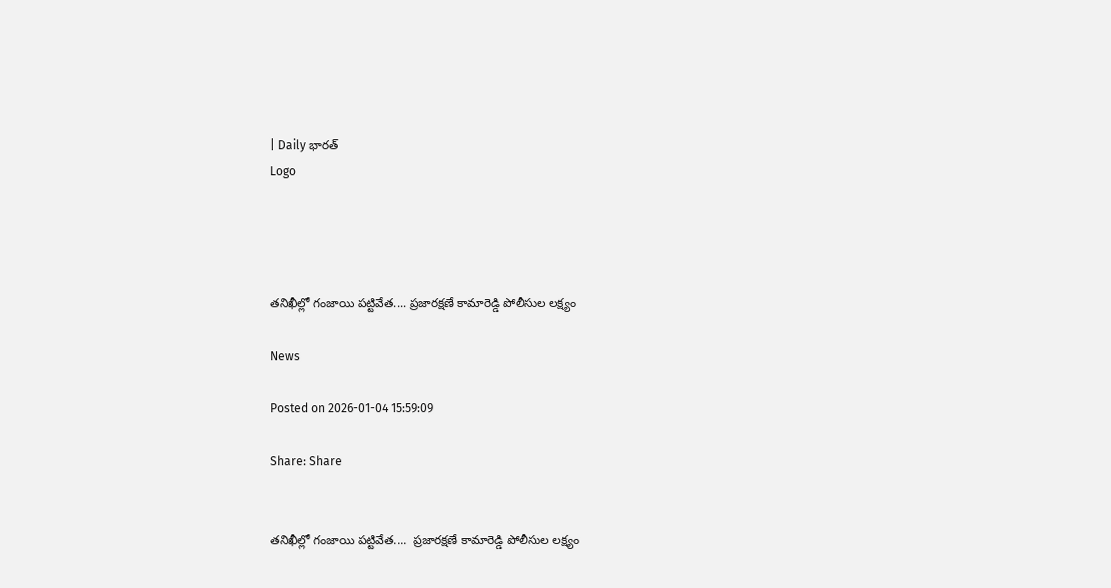| Daily భారత్
Logo




తనిఖీల్లో గంజాయి పట్టివేత.... ప్రజారక్షణే కామారెడ్డి పోలీసుల లక్ష్యం

News

Posted on 2026-01-04 15:59:09

Share: Share


తనిఖీల్లో గంజాయి పట్టివేత....  ప్రజారక్షణే కామారెడ్డి పోలీసుల లక్ష్యం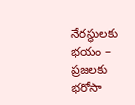నేరస్థులకు భయం – ప్రజలకు భరోసా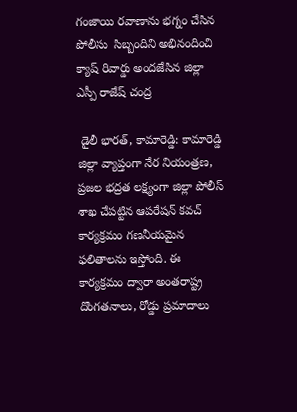గంజాయి రవాణాను భగ్నం చేసిన పోలీసు  సిబ్బందిని అభినందించి క్యాష్ రివార్డు అందజేసిన జిల్లా ఎస్పీ రాజేష్ చంద్ర

 డైలీ భారత్, కామారెడ్డి: కామారెడ్డి జిల్లా వ్యాప్తంగా నేర నియంత్రణ, ప్రజల భద్రత లక్ష్యంగా జిల్లా పోలీస్ శాఖ చేపట్టిన ఆపరేషన్ కవచ్ కార్యక్రమం గణనీయమైన ఫలితాలను ఇస్తోంది. ఈ కార్యక్రమం ద్వారా అంతరాష్ట్ర దొంగతనాలు, రోడ్డు ప్రమాదాలు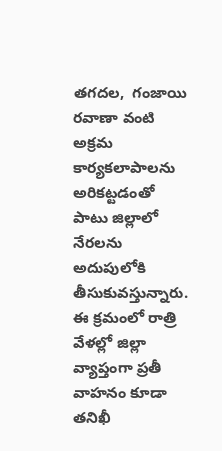తగదల,  గంజాయి రవాణా వంటి అక్రమ కార్యకలాపాలను అరికట్టడంతో పాటు జిల్లాలో నేరలను అదుపులోకి తీసుకువస్తున్నారు. ఈ క్రమంలో రాత్రి వేళల్లో జిల్లా వ్యాప్తంగా ప్రతీ వాహనం కూడా తనిఖీ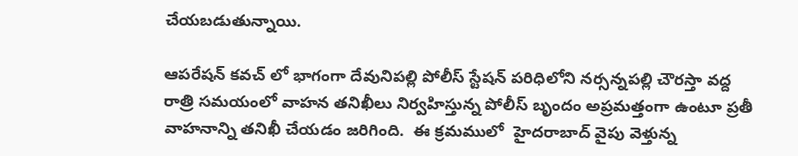చేయబడుతున్నాయి.

ఆపరేషన్ కవచ్ లో భాగంగా దేవునిపల్లి పోలీస్ స్టేషన్ పరిధిలోని నర్సన్నపల్లి చౌరస్తా వద్ద రాత్రి సమయంలో వాహన తనిఖీలు నిర్వహిస్తున్న పోలీస్ బృందం అప్రమత్తంగా ఉంటూ ప్రతీ వాహనాన్ని తనిఖీ చేయడం జరిగింది.  ఈ క్రమములో  హైదరాబాద్ వైపు వెళ్తున్న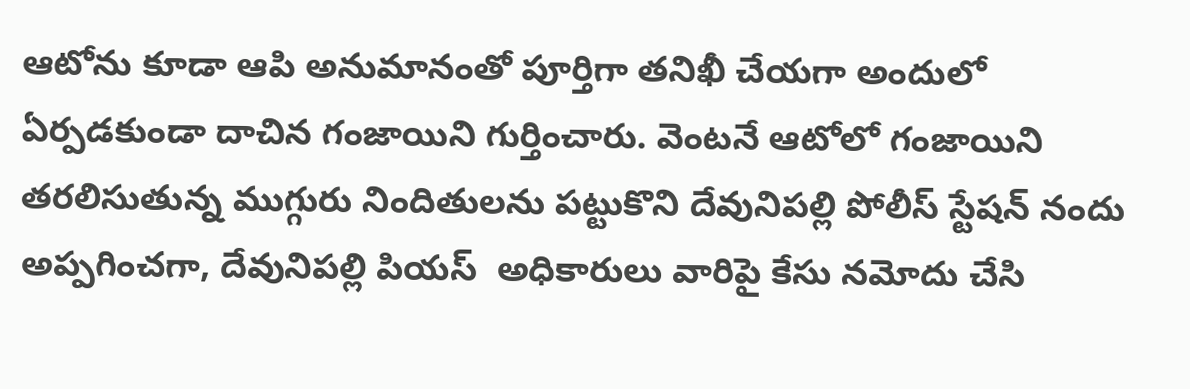ఆటోను కూడా ఆపి అనుమానంతో పూర్తిగా తనిఖీ చేయగా అందులో ఏర్పడకుండా దాచిన గంజాయిని గుర్తించారు. వెంటనే ఆటోలో గంజాయిని తరలిసుతున్న ముగ్గురు నిందితులను పట్టుకొని దేవునిపల్లి పోలీస్ స్టేషన్‌ నందు అప్పగించగా, దేవునిపల్లి పియస్  అధికారులు వారిపై కేసు నమోదు చేసి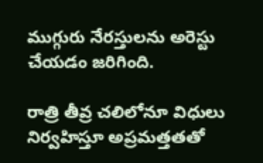ముగ్గురు నేరస్తులను అరెస్టు చేయడం జరిగింది.

రాత్రి తీవ్ర చలిలోనూ విధులు నిర్వహిస్తూ అప్రమత్తతతో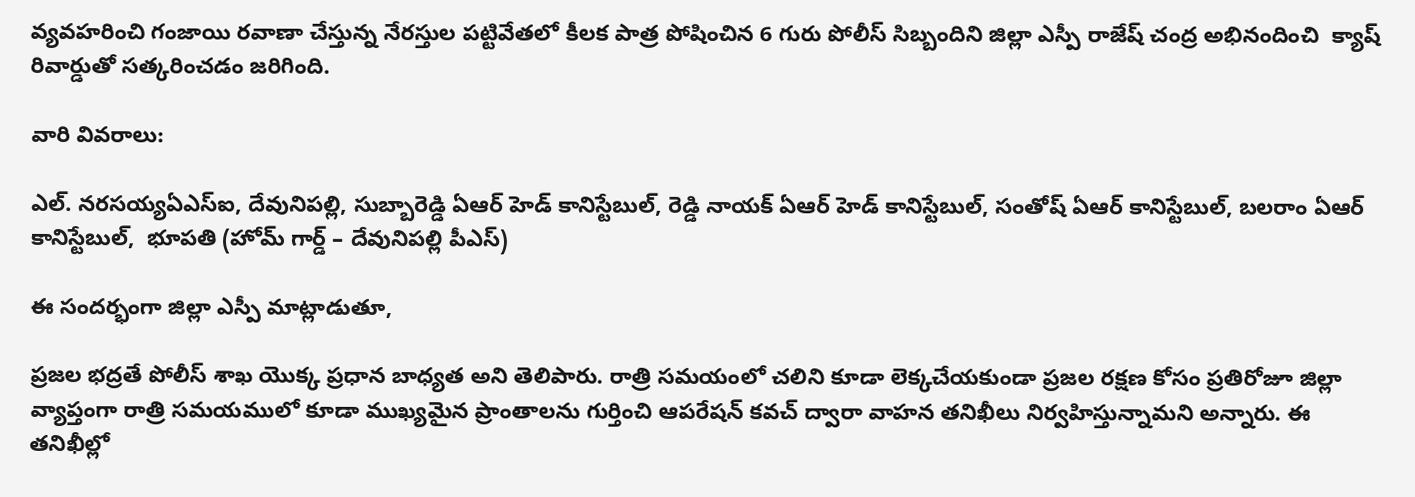వ్యవహరించి గంజాయి రవాణా చేస్తున్న నేరస్తుల పట్టివేతలో కీలక పాత్ర పోషించిన 6 గురు పోలీస్ సిబ్బందిని జిల్లా ఎస్పీ రాజేష్ చంద్ర అభినందించి  క్యాష్ రివార్డుతో సత్కరించడం జరిగింది.

వారి వివరాలు:

ఎల్. నరసయ్యఏఎస్ఐ, దేవునిపల్లి, సుబ్బారెడ్డి ఏఆర్ హెడ్ కానిస్టేబుల్, రెడ్డి నాయక్ ఏఆర్ హెడ్ కానిస్టేబుల్, సంతోష్ ఏఆర్ కానిస్టేబుల్, బలరాం ఏఆర్ కానిస్టేబుల్,  భూపతి (హోమ్ గార్డ్ – దేవునిపల్లి పీఎస్)

ఈ సందర్భంగా జిల్లా ఎస్పీ మాట్లాడుతూ,

ప్రజల భద్రతే పోలీస్ శాఖ యొక్క ప్రధాన బాధ్యత అని తెలిపారు. రాత్రి సమయంలో చలిని కూడా లెక్కచేయకుండా ప్రజల రక్షణ కోసం ప్రతిరోజూ జిల్లా వ్యాప్తంగా రాత్రి సమయములో కూడా ముఖ్యమైన ప్రాంతాలను గుర్తించి ఆపరేషన్ కవచ్ ద్వారా వాహన తనిఖీలు నిర్వహిస్తున్నామని అన్నారు. ఈ తనిఖీల్లో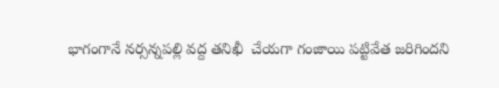భాగంగానే నర్సన్నపల్లి వద్ద తనిఖీ  చేయగా గంజాయి పట్టివేత జరిగిందని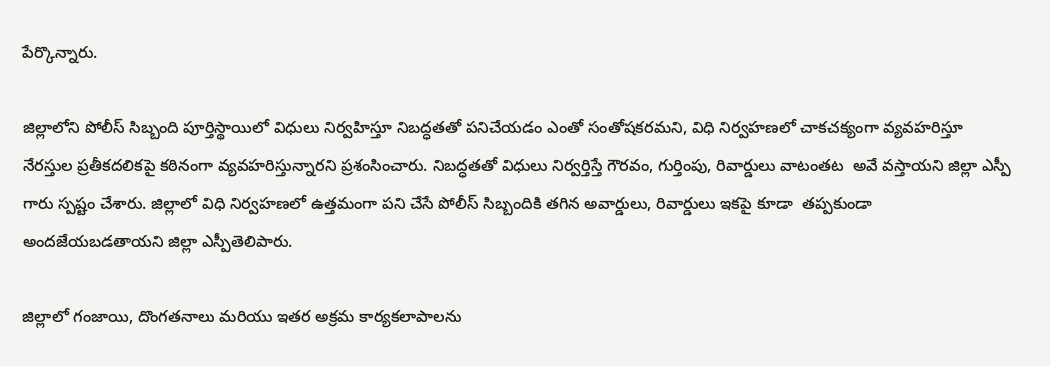పేర్కొన్నారు.

జిల్లాలోని పోలీస్ సిబ్బంది పూర్తిస్థాయిలో విధులు నిర్వహిస్తూ నిబద్ధతతో పనిచేయడం ఎంతో సంతోషకరమని, విధి నిర్వహణలో చాకచక్యంగా వ్యవహరిస్తూ నేరస్తుల ప్రతీకదలికపై కఠినంగా వ్యవహరిస్తున్నారని ప్రశంసించారు. నిబద్ధతతో విధులు నిర్వర్తిస్తే గౌరవం, గుర్తింపు, రివార్డులు వాటంతట  అవే వస్తాయని జిల్లా ఎస్పీ గారు స్పష్టం చేశారు. జిల్లాలో విధి నిర్వహణలో ఉత్తమంగా పని చేసే పోలీస్ సిబ్బందికి తగిన అవార్డులు, రివార్డులు ఇకపై కూడా  తప్పకుండా అందజేయబడతాయని జిల్లా ఎస్పీతెలిపారు.

జిల్లాలో గంజాయి, దొంగతనాలు మరియు ఇతర అక్రమ కార్యకలాపాలను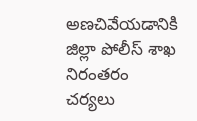అణచివేయడానికి జిల్లా పోలీస్ శాఖ నిరంతరం చర్యలు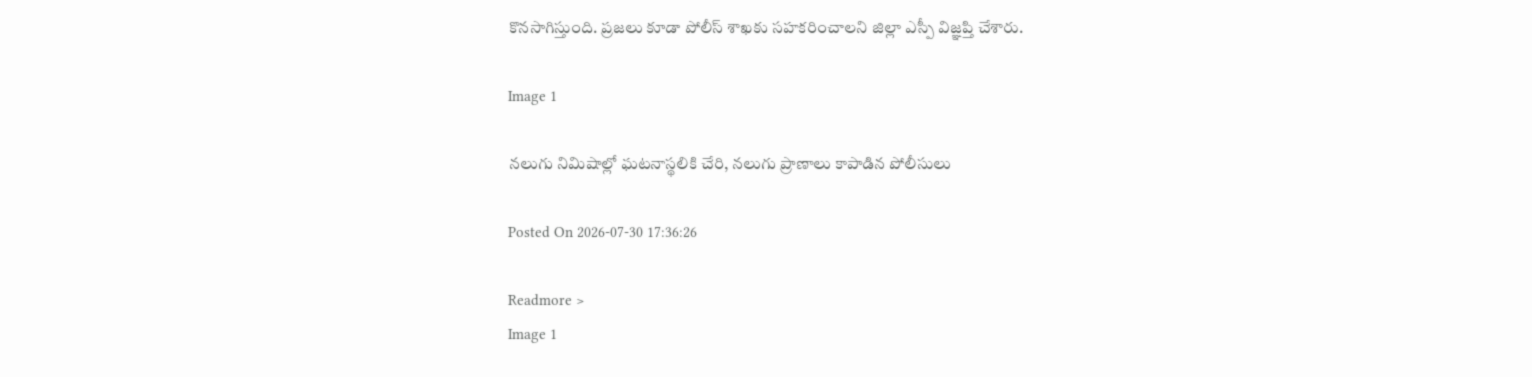కొనసాగిస్తుంది. ప్రజలు కూడా పోలీస్ శాఖకు సహకరించాలని జిల్లా ఎస్పీ విజ్ఞప్తి చేశారు.

Image 1

నలుగు నిమిషాల్లో ఘటనాస్థలికి చేరి, నలుగు ప్రాణాలు కాపాడిన పోలీసులు

Posted On 2026-07-30 17:36:26

Readmore >
Image 1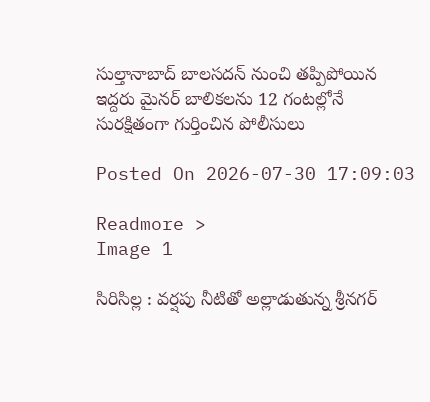సుల్తానాబాద్ బాలసదన్ నుంచి తప్పిపోయిన ఇద్దరు మైనర్ బాలికలను 12 గంటల్లోనే సురక్షితంగా గుర్తించిన పోలీసులు

Posted On 2026-07-30 17:09:03

Readmore >
Image 1

సిరిసిల్ల : వర్షపు నీటితో అల్లాడుతున్న శ్రీనగర్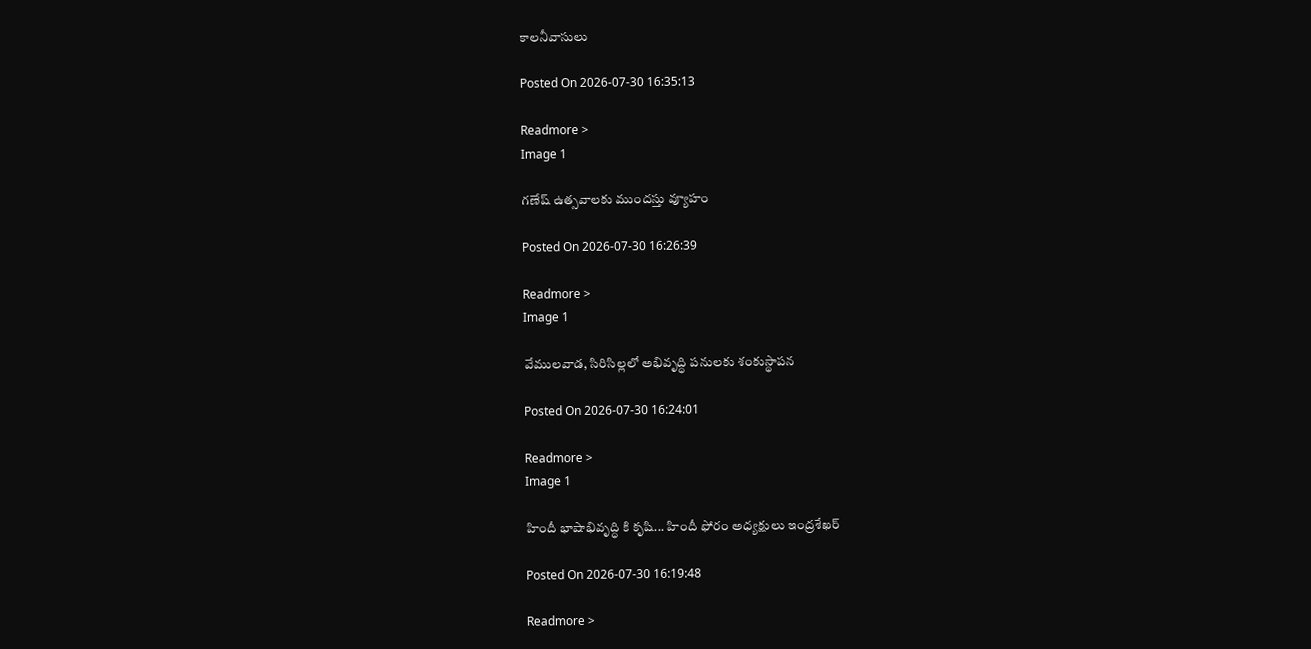కాలనీవాసులు

Posted On 2026-07-30 16:35:13

Readmore >
Image 1

గణేష్ ఉత్సవాలకు ముందస్తు వ్యూహం

Posted On 2026-07-30 16:26:39

Readmore >
Image 1

వేములవాడ, సిరిసిల్లలో అభివృద్ధి పనులకు శంకుస్థాపన

Posted On 2026-07-30 16:24:01

Readmore >
Image 1

హిందీ భాషాభివృద్ధి కి కృషి... హిందీ ఫోరం అధ్యక్షులు ఇంద్రశేఖర్

Posted On 2026-07-30 16:19:48

Readmore >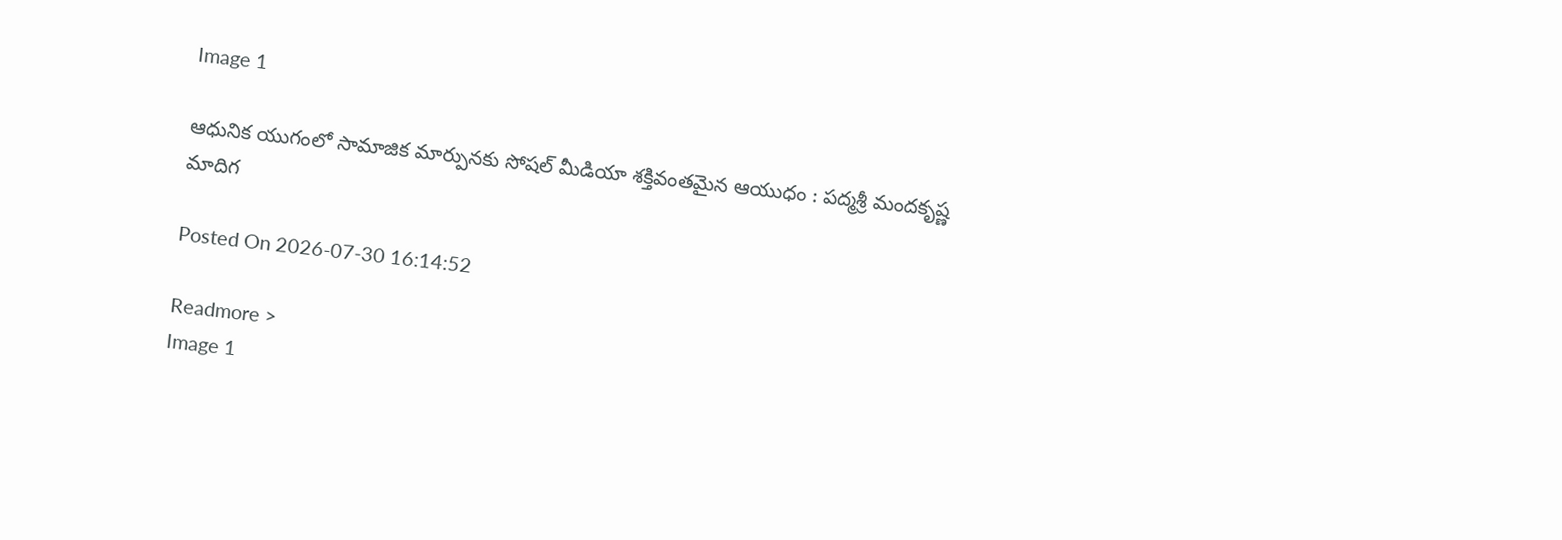Image 1

ఆధునిక యుగంలో సామాజిక మార్పునకు సోషల్ మీడియా శక్తివంతమైన ఆయుధం : పద్మశ్రీ మందకృష్ణ మాదిగ

Posted On 2026-07-30 16:14:52

Readmore >
Image 1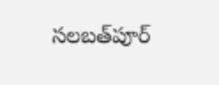సలబత్‌పూర్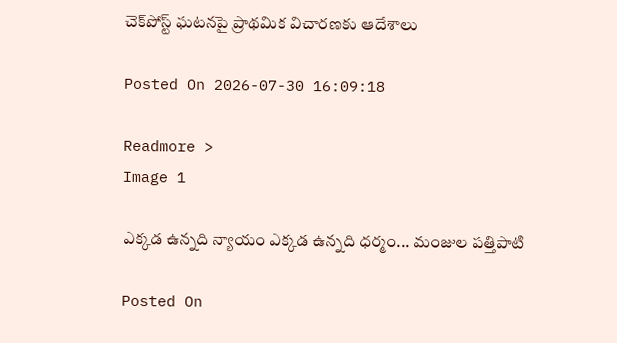చెక్‌పోస్ట్ ఘటనపై ప్రాథమిక విచారణకు ఆదేశాలు

Posted On 2026-07-30 16:09:18

Readmore >
Image 1

ఎక్కడ ఉన్నది న్యాయం ఎక్కడ ఉన్నది ధర్మం... మంజుల పత్తిపాటి

Posted On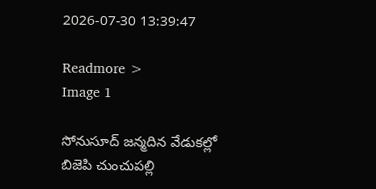2026-07-30 13:39:47

Readmore >
Image 1

సోనుసూద్ జన్మదిన వేడుకల్లో బిజెపి చుంచుపల్లి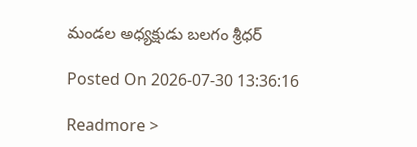మండల అధ్యక్షుడు బలగం శ్రీధర్

Posted On 2026-07-30 13:36:16

Readmore >